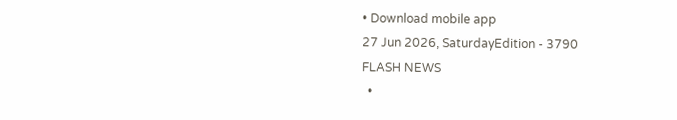• Download mobile app
27 Jun 2026, SaturdayEdition - 3790
FLASH NEWS
  •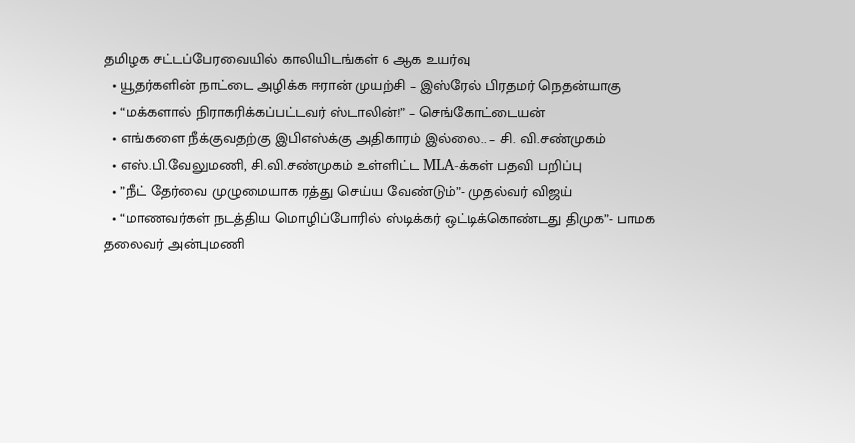தமிழக சட்டப்பேரவையில் காலியிடங்கள் 6 ஆக உயர்வு
  • யூதர்களின் நாட்டை அழிக்க ஈரான் முயற்சி – இஸ்ரேல் பிரதமர் நெதன்யாகு
  • “மக்களால் நிராகரிக்கப்பட்டவர் ஸ்டாலின்!” – செங்கோட்டையன்
  • எங்களை நீக்குவதற்கு இபிஎஸ்க்கு அதிகாரம் இல்லை.. – சி. வி.சண்முகம்
  • எஸ்.பி.வேலுமணி, சி.வி.சண்முகம் உள்ளிட்ட MLA-க்கள் பதவி பறிப்பு
  • ”நீட் தேர்வை முழுமையாக ரத்து செய்ய வேண்டும்”- முதல்வர் விஜய்
  • “மாணவர்கள் நடத்திய மொழிப்போரில் ஸ்டிக்கர் ஒட்டிக்கொண்டது திமுக”- பாமக தலைவர் அன்புமணி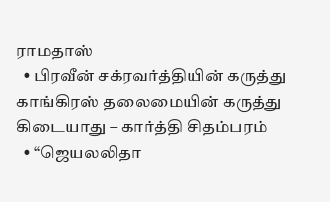ராமதாஸ்
  • பிரவீன் சக்ரவர்த்தியின் கருத்து காங்கிரஸ் தலைமையின் கருத்து கிடையாது – கார்த்தி சிதம்பரம்
  • “ஜெயலலிதா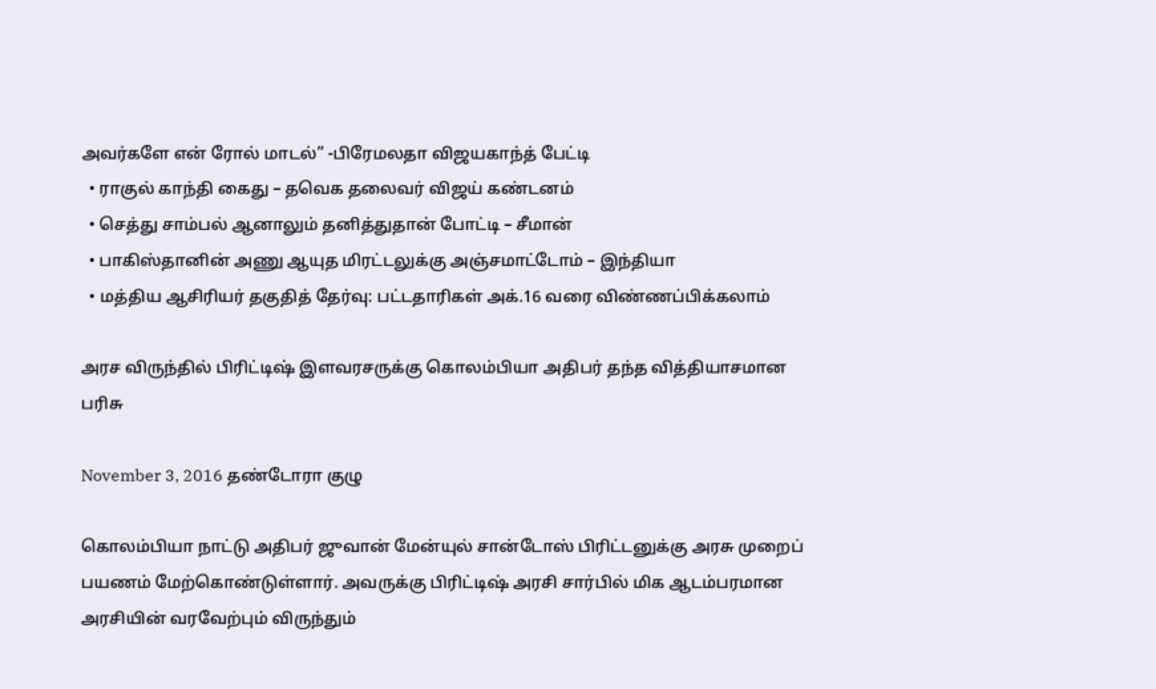அவர்களே என் ரோல் மாடல்” -பிரேமலதா விஜயகாந்த் பேட்டி
  • ராகுல் காந்தி கைது – தவெக தலைவர் விஜய் கண்டனம்
  • செத்து சாம்பல் ஆனாலும் தனித்துதான் போட்டி – சீமான்
  • பாகிஸ்தானின் அணு ஆயுத மிரட்டலுக்கு அஞ்சமாட்டோம் – இந்தியா
  • மத்திய ஆசிரியர் தகுதித் தேர்வு: பட்டதாரிகள் அக்.16 வரை விண்ணப்பிக்கலாம்

அரச விருந்தில் பிரிட்டிஷ் இளவரசருக்கு கொலம்பியா அதிபர் தந்த வித்தியாசமான பரிசு

November 3, 2016 தண்டோரா குழு

கொலம்பியா நாட்டு அதிபர் ஜுவான் மேன்யுல் சான்டோஸ் பிரிட்டனுக்கு அரசு முறைப் பயணம் மேற்கொண்டுள்ளார். அவருக்கு பிரிட்டிஷ் அரசி சார்பில் மிக ஆடம்பரமான அரசியின் வரவேற்பும் விருந்தும்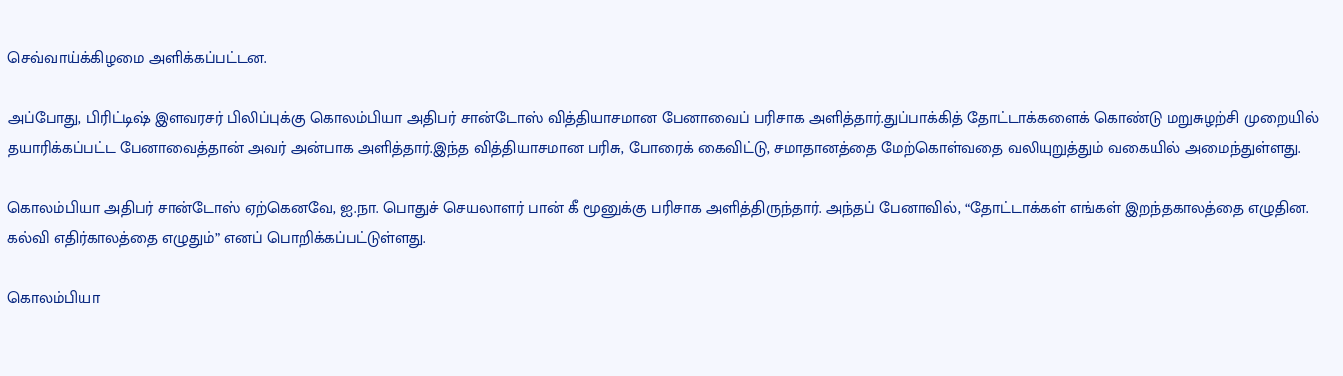செவ்வாய்க்கிழமை அளிக்கப்பட்டன.

அப்போது, பிரிட்டிஷ் இளவரசர் பிலிப்புக்கு கொலம்பியா அதிபர் சான்டோஸ் வித்தியாசமான பேனாவைப் பரிசாக அளித்தார்.துப்பாக்கித் தோட்டாக்களைக் கொண்டு மறுசுழற்சி முறையில் தயாரிக்கப்பட்ட பேனாவைத்தான் அவர் அன்பாக அளித்தார்.இந்த வித்தியாசமான பரிசு, போரைக் கைவிட்டு, சமாதானத்தை மேற்கொள்வதை வலியுறுத்தும் வகையில் அமைந்துள்ளது.

கொலம்பியா அதிபர் சான்டோஸ் ஏற்கெனவே, ஐ.நா. பொதுச் செயலாளர் பான் கீ மூனுக்கு பரிசாக அளித்திருந்தார். அந்தப் பேனாவில், “தோட்டாக்கள் எங்கள் இறந்தகாலத்தை எழுதின. கல்வி எதிர்காலத்தை எழுதும்” எனப் பொறிக்கப்பட்டுள்ளது.

கொலம்பியா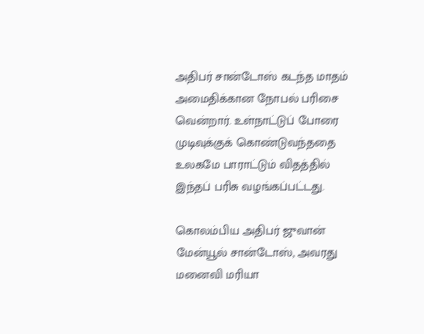அதிபர் சான்டோஸ் கடந்த மாதம் அமைதிக்கான நோபல் பரிசை வென்றார். உள்நாட்டுப் போரை முடிவுக்குக் கொண்டுவந்ததை உலகமே பாராட்டும் விதத்தில் இந்தப் பரிசு வழங்கப்பட்டது.

கொலம்பிய அதிபர் ஜுவான் மேன்யூல் சான்டோஸ், அவரது மனைவி மரியா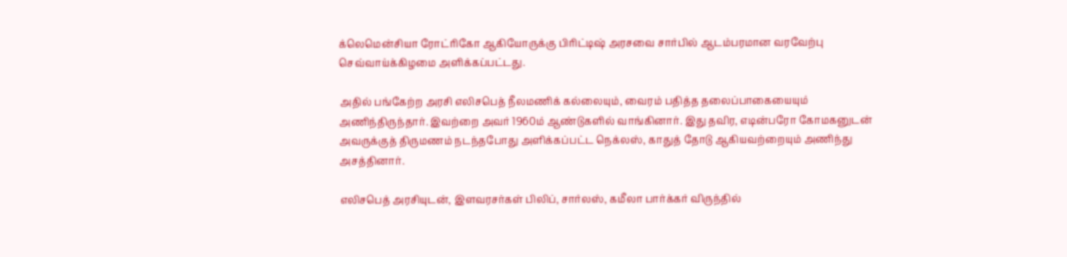க்லெமென்சியா ரோட்ரிகோ ஆகியோருக்கு பிரிட்டிஷ் அரசவை சார்பில் ஆடம்பரமான வரவேற்பு செவ்வாய்க்கிழமை அளிக்கப்பட்டது.

அதில் பங்கேற்ற அரசி எலிசபெத் நீலமணிக் கல்லையும், வைரம் பதித்த தலைப்பாகையையும் அணிந்திருந்தார். இவற்றை அவர் 1960ம் ஆண்டுகளில் வாங்கினார். இது தவிர, எடின்பரோ கோமகனுடன் அவருக்குத் திருமணம் நடந்தபோது அளிக்கப்பட்ட நெக்லஸ், காதுத் தோடு ஆகியவற்றையும் அணிந்து அசத்தினார்.

எலிசபெத் அரசியுடன், இளவரசர்கள் பிலிப், சார்லஸ், கமீலா பார்க்கர் விருந்தில்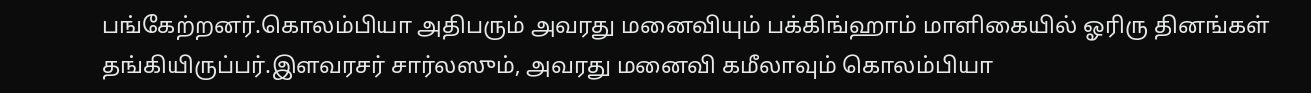பங்கேற்றனர்.கொலம்பியா அதிபரும் அவரது மனைவியும் பக்கிங்ஹாம் மாளிகையில் ஓரிரு தினங்கள் தங்கியிருப்பர்.இளவரசர் சார்லஸும், அவரது மனைவி கமீலாவும் கொலம்பியா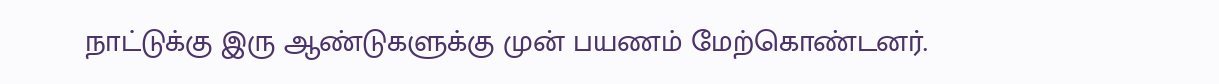நாட்டுக்கு இரு ஆண்டுகளுக்கு முன் பயணம் மேற்கொண்டனர்.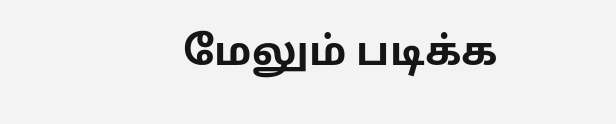மேலும் படிக்க